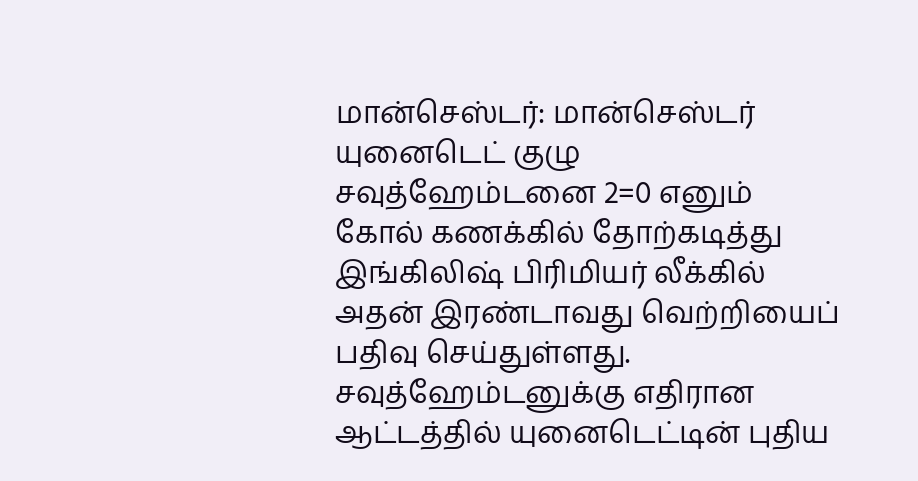மான்செஸ்டர்: மான்செஸ்டர் யுனைடெட் குழு சவுத்ஹேம்டனை 2=0 எனும் கோல் கணக்கில் தோற்கடித்து இங்கிலிஷ் பிரிமியர் லீக்கில் அதன் இரண்டாவது வெற்றியைப் பதிவு செய்துள்ளது. சவுத்ஹேம்டனுக்கு எதிரான ஆட்டத்தில் யுனைடெட்டின் புதிய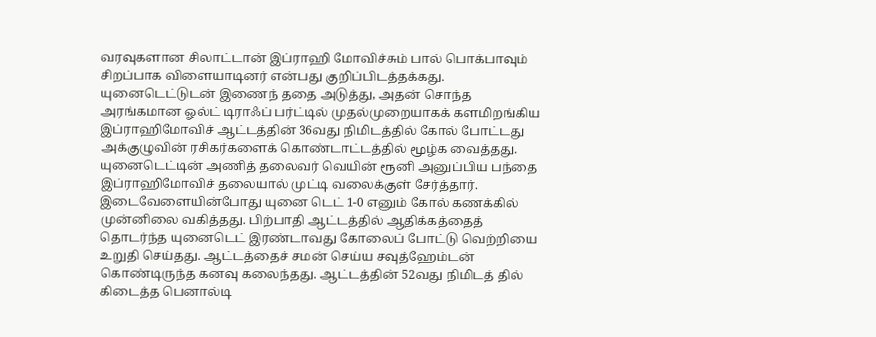வரவுகளான சிலாட்டான் இப்ராஹி மோவிச்சும் பால் பொக்பாவும் சிறப்பாக விளையாடினர் என்பது குறிப்பிடத்தக்கது. யுனைடெட்டுடன் இணைந் ததை அடுத்து, அதன் சொந்த அரங்கமான ஓல்ட் டிராஃப் பர்ட்டில் முதல்முறையாகக் களமிறங்கிய இப்ராஹிமோவிச் ஆட்டத்தின் 36வது நிமிடத்தில் கோல் போட்டது அக்குழுவின் ரசிகர்களைக் கொண்டாட்டத்தில் மூழ்க வைத்தது.
யுனைடெட்டின் அணித் தலைவர் வெயின் ரூனி அனுப்பிய பந்தை இப்ராஹிமோவிச் தலையால் முட்டி வலைக்குள் சேர்த்தார். இடைவேளையின்போது யுனை டெட் 1-0 எனும் கோல் கணக்கில் முன்னிலை வகித்தது. பிற்பாதி ஆட்டத்தில் ஆதிக்கத்தைத் தொடர்ந்த யுனைடெட் இரண்டாவது கோலைப் போட்டு வெற்றியை உறுதி செய்தது. ஆட்டத்தைச் சமன் செய்ய சவுத்ஹேம்டன் கொண்டிருந்த கனவு கலைந்தது. ஆட்டத்தின் 52வது நிமிடத் தில் கிடைத்த பெனால்டி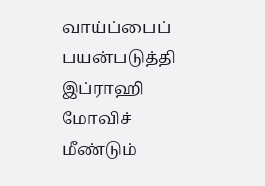வாய்ப்பைப் பயன்படுத்தி இப்ராஹி மோவிச் மீண்டும்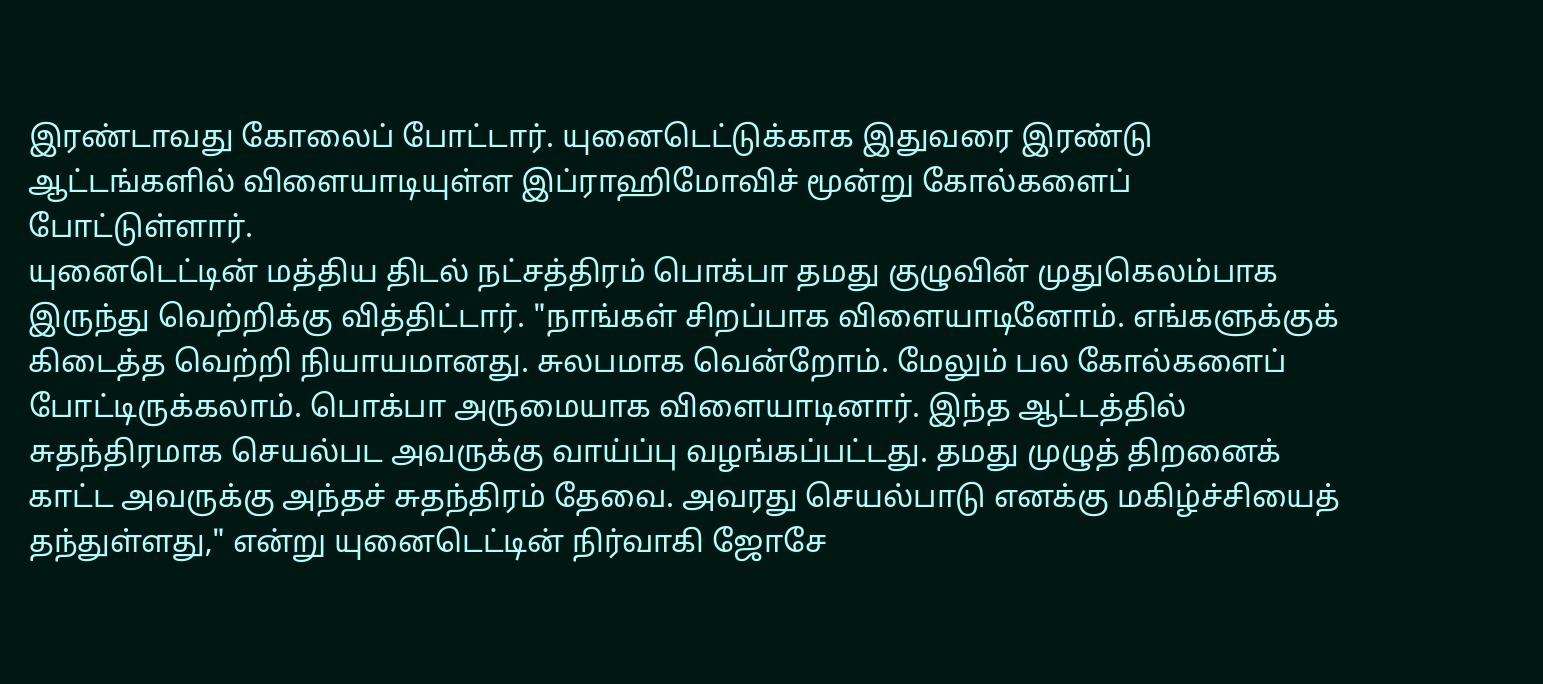இரண்டாவது கோலைப் போட்டார். யுனைடெட்டுக்காக இதுவரை இரண்டு ஆட்டங்களில் விளையாடியுள்ள இப்ராஹிமோவிச் மூன்று கோல்களைப் போட்டுள்ளார்.
யுனைடெட்டின் மத்திய திடல் நட்சத்திரம் பொக்பா தமது குழுவின் முதுகெலம்பாக இருந்து வெற்றிக்கு வித்திட்டார். "நாங்கள் சிறப்பாக விளையாடினோம். எங்களுக்குக் கிடைத்த வெற்றி நியாயமானது. சுலபமாக வென்றோம். மேலும் பல கோல்களைப் போட்டிருக்கலாம். பொக்பா அருமையாக விளையாடினார். இந்த ஆட்டத்தில் சுதந்திரமாக செயல்பட அவருக்கு வாய்ப்பு வழங்கப்பட்டது. தமது முழுத் திறனைக் காட்ட அவருக்கு அந்தச் சுதந்திரம் தேவை. அவரது செயல்பாடு எனக்கு மகிழ்ச்சியைத் தந்துள்ளது," என்று யுனைடெட்டின் நிர்வாகி ஜோசே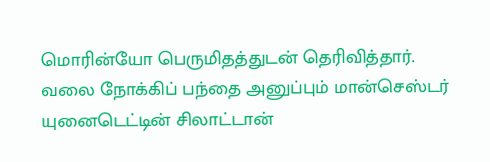மொரின்யோ பெருமிதத்துடன் தெரிவித்தார்.
வலை நோக்கிப் பந்தை அனுப்பும் மான்செஸ்டர் யுனைடெட்டின் சிலாட்டான்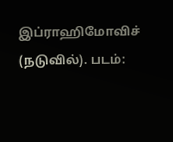இப்ராஹிமோவிச் (நடுவில்). படம்: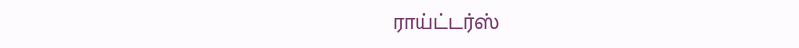ராய்ட்டர்ஸ்